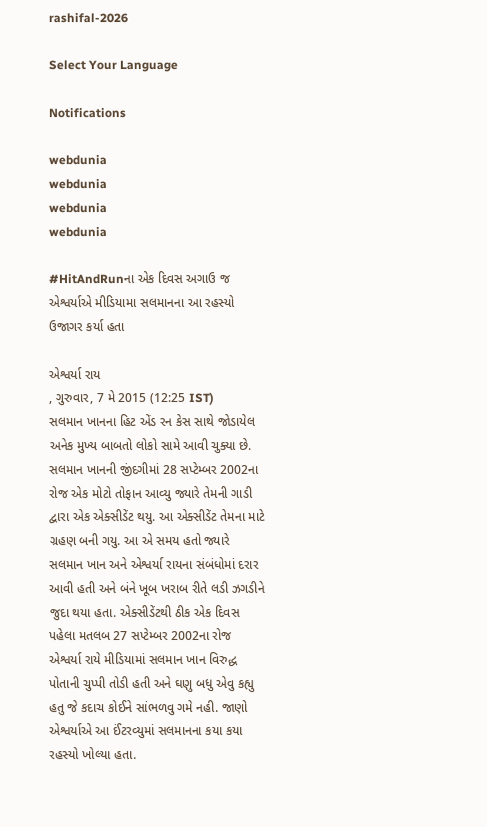rashifal-2026

Select Your Language

Notifications

webdunia
webdunia
webdunia
webdunia

#HitAndRunના એક દિવસ અગાઉ જ એશ્વર્યાએ મીડિયામા સલમાનના આ રહસ્યો ઉજાગર કર્યા હતા

એશ્વર્યા રાય
, ગુરુવાર, 7 મે 2015 (12:25 IST)
સલમાન ખાનના હિટ એંડ રન કેસ સાથે જોડાયેલ અનેક મુખ્ય બાબતો લોકો સામે આવી ચુક્યા છે. સલમાન ખાનની જીંદગીમાં 28 સપ્ટેમ્બર 2002ના રોજ એક મોટો તોફાન આવ્યુ જ્યારે તેમની ગાડી દ્વારા એક એક્સીડેંટ થયુ. આ એક્સીડેંટ તેમના માટે ગ્રહણ બની ગયુ. આ એ સમય હતો જ્યારે સલમાન ખાન અને એશ્વર્યા રાયના સંબંધોમાં દરાર આવી હતી અને બંને ખૂબ ખરાબ રીતે લડી ઝગડીને જુદા થયા હતા. એક્સીડેંટથી ઠીક એક દિવસ પહેલા મતલબ 27 સપ્ટેમ્બર 2002ના રોજ એશ્વર્યા રાયે મીડિયામાં સલમાન ખાન વિરુદ્ધ પોતાની ચુપ્પી તોડી હતી અને ઘણુ બધુ એવુ કહ્યુ હતુ જે કદાચ કોઈને સાંભળવુ ગમે નહી. જાણો એશ્વર્યાએ આ ઈંટરવ્યુમાં સલમાનના કયા કયા રહસ્યો ખોલ્યા હતા.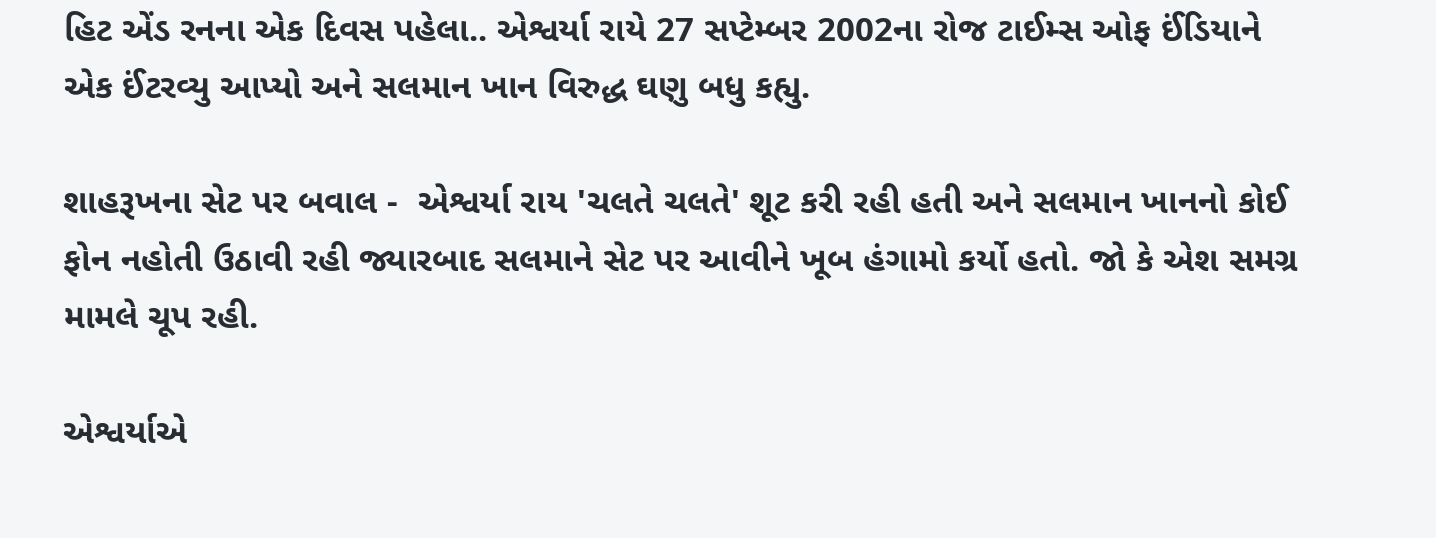હિટ એંડ રનના એક દિવસ પહેલા.. એશ્વર્યા રાયે 27 સપ્ટેમ્બર 2002ના રોજ ટાઈમ્સ ઓફ ઈંડિયાને એક ઈંટરવ્યુ આપ્યો અને સલમાન ખાન વિરુદ્ધ ઘણુ બધુ કહ્યુ.

શાહરૂખના સેટ પર બવાલ -  એશ્વર્યા રાય 'ચલતે ચલતે' શૂટ કરી રહી હતી અને સલમાન ખાનનો કોઈ ફોન નહોતી ઉઠાવી રહી જ્યારબાદ સલમાને સેટ પર આવીને ખૂબ હંગામો કર્યો હતો. જો કે એશ સમગ્ર મામલે ચૂપ રહી.

એશ્વર્યાએ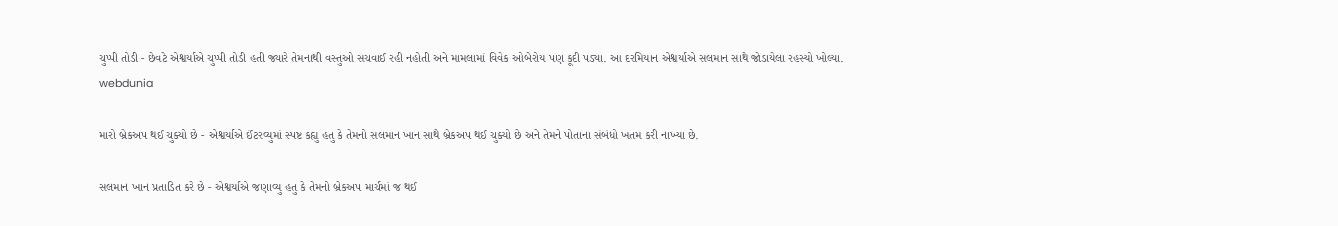ચુપ્પી તોડી - છેવટે એશ્વર્યાએ ચુપ્પી તોડી હતી જ્યારે તેમનાથી વસ્તુઓ સચવાઈ રહી નહોતી અને મામલામાં વિવેક ઓબેરોય પણ કૂદી પડ્યા. આ દરમિયાન એશ્વર્યાએ સલમાન સાથે જોડાયેલા રહસ્યો ખોલ્યા.
webdunia

મારો બ્રેકઅપ થઈ ચુક્યો છે - એશ્વર્યાએ ઈંટરવ્યુમાં સ્પષ્ટ કહ્યુ હતુ કે તેમનો સલમાન ખાન સાથે બ્રેકઅપ થઈ ચુક્યો છે અને તેમને પોતાના સંબંધો ખતમ કરી નાખ્યા છે.

સલમાન ખાન પ્રતાડિત કરે છે - એશ્વર્યાએ જણાવ્યુ હતુ કે તેમનો બ્રેકઅપ માર્ચમાં જ થઈ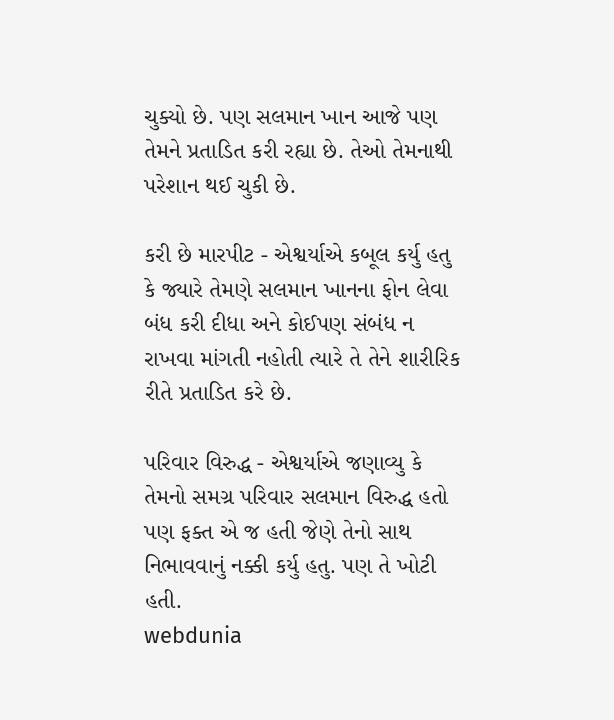ચુક્યો છે. પણ સલમાન ખાન આજે પણ તેમને પ્રતાડિત કરી રહ્યા છે. તેઓ તેમનાથી પરેશાન થઈ ચુકી છે.

કરી છે મારપીટ - એશ્વર્યાએ કબૂલ કર્યુ હતુ કે જ્યારે તેમણે સલમાન ખાનના ફોન લેવા બંધ કરી દીધા અને કોઈપણ સંબંધ ન રાખવા માંગતી નહોતી ત્યારે તે તેને શારીરિક રીતે પ્રતાડિત કરે છે.

પરિવાર વિરુદ્ધ - એશ્વર્યાએ જણાવ્યુ કે તેમનો સમગ્ર પરિવાર સલમાન વિરુદ્ધ હતો પણ ફક્ત એ જ હતી જેણે તેનો સાથ નિભાવવાનું નક્કી કર્યુ હતુ. પણ તે ખોટી હતી.
webdunia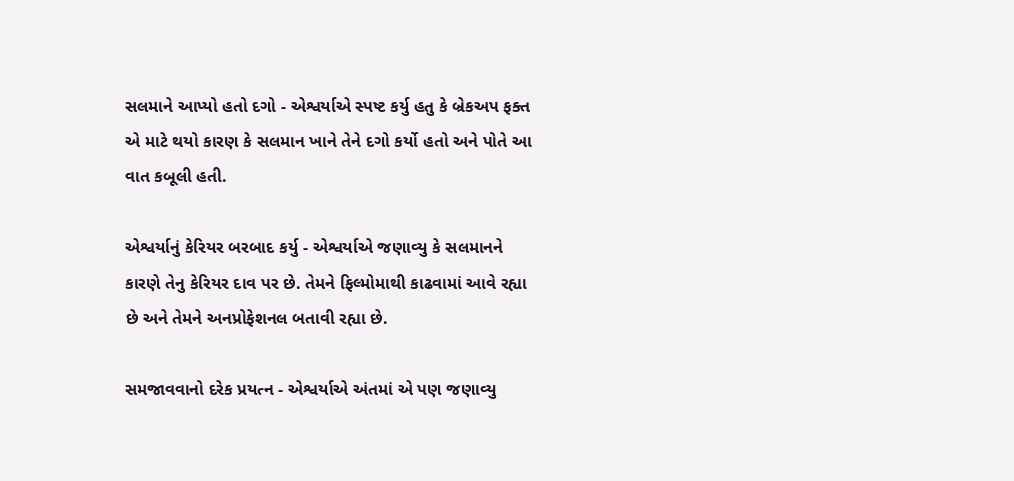સલમાને આપ્યો હતો દગો - એશ્વર્યાએ સ્પષ્ટ કર્યુ હતુ કે બ્રેકઅપ ફક્ત એ માટે થયો કારણ કે સલમાન ખાને તેને દગો કર્યો હતો અને પોતે આ વાત કબૂલી હતી.

એશ્વર્યાનું કેરિયર બરબાદ કર્યુ - એશ્વર્યાએ જણાવ્યુ કે સલમાનને કારણે તેનુ કેરિયર દાવ પર છે. તેમને ફિલ્મોમાથી કાઢવામાં આવે રહ્યા છે અને તેમને અનપ્રોફેશનલ બતાવી રહ્યા છે.

સમજાવવાનો દરેક પ્રયત્ન - એશ્વર્યાએ અંતમાં એ પણ જણાવ્યુ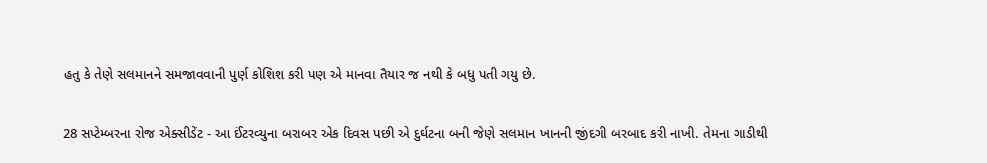હતુ કે તેણે સલમાનને સમજાવવાની પુર્ણ કોશિશ કરી પણ એ માનવા તૈયાર જ નથી કે બધુ પતી ગયુ છે.

28 સપ્ટેમ્બરના રોજ એક્સીડેંટ - આ ઈંટરવ્યુના બરાબર એક દિવસ પછી એ દુર્ઘટના બની જેણે સલમાન ખાનની જીંદગી બરબાદ કરી નાખી. તેમના ગાડીથી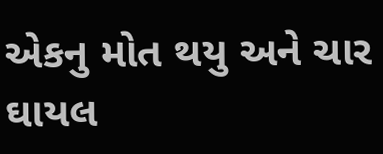એકનુ મોત થયુ અને ચાર ઘાયલ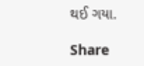થઈ ગયા.

Share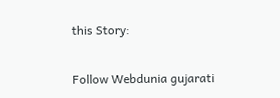this Story:

Follow Webdunia gujarati